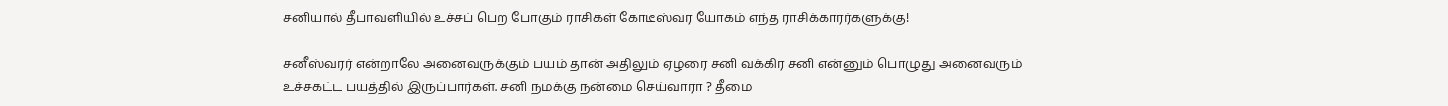சனியால் தீபாவளியில் உச்சப் பெற போகும் ராசிகள் கோடீஸ்வர யோகம் எந்த ராசிக்காரர்களுக்கு!

சனீஸ்வரர் என்றாலே அனைவருக்கும் பயம் தான் அதிலும் ஏழரை சனி வக்கிர சனி என்னும் பொழுது அனைவரும் உச்சகட்ட பயத்தில் இருப்பார்கள். சனி நமக்கு நன்மை செய்வாரா ? தீமை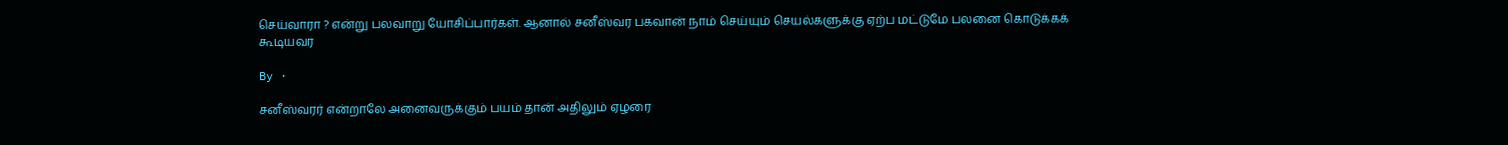செய்வாரா ? என்று பலவாறு யோசிப்பார்கள். ஆனால் சனீஸ்வர பகவான் நாம் செய்யும் செயல்களுக்கு ஏற்ப மட்டுமே பலனை கொடுக்கக் கூடியவர

By ·

சனீஸ்வரர் என்றாலே அனைவருக்கும் பயம் தான் அதிலும் ஏழரை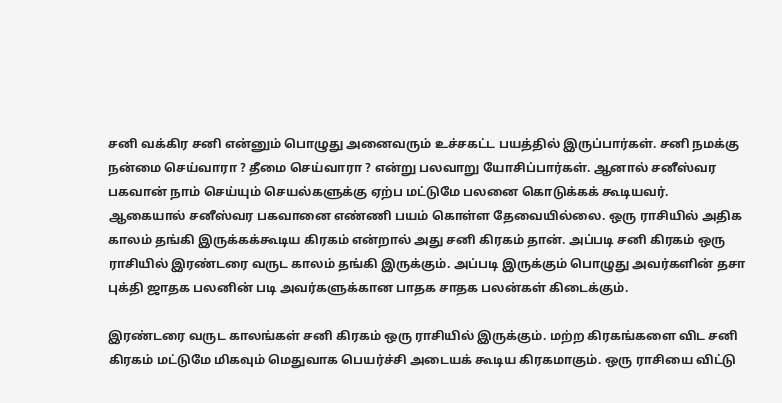சனி வக்கிர சனி என்னும் பொழுது அனைவரும் உச்சகட்ட பயத்தில் இருப்பார்கள். சனி நமக்கு நன்மை செய்வாரா ? தீமை செய்வாரா ? என்று பலவாறு யோசிப்பார்கள். ஆனால் சனீஸ்வர பகவான் நாம் செய்யும் செயல்களுக்கு ஏற்ப மட்டுமே பலனை கொடுக்கக் கூடியவர். ஆகையால் சனீஸ்வர பகவானை எண்ணி பயம் கொள்ள தேவையில்லை. ஒரு ராசியில் அதிக காலம் தங்கி இருக்கக்கூடிய கிரகம் என்றால் அது சனி கிரகம் தான். அப்படி சனி கிரகம் ஒரு ராசியில் இரண்டரை வருட காலம் தங்கி இருக்கும். அப்படி இருக்கும் பொழுது அவர்களின் தசா புக்தி ஜாதக பலனின் படி அவர்களுக்கான பாதக சாதக பலன்கள் கிடைக்கும்.

இரண்டரை வருட காலங்கள் சனி கிரகம் ஒரு ராசியில் இருக்கும். மற்ற கிரகங்களை விட சனி கிரகம் மட்டுமே மிகவும் மெதுவாக பெயர்ச்சி அடையக் கூடிய கிரகமாகும். ஒரு ராசியை விட்டு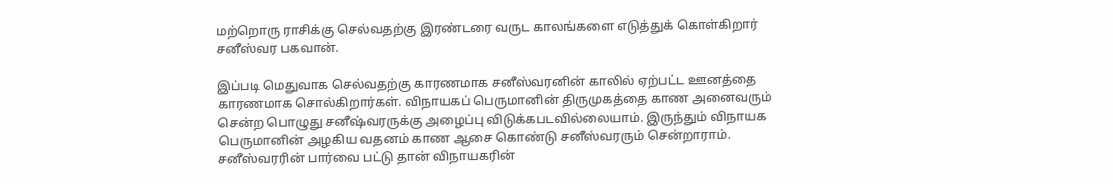மற்றொரு ராசிக்கு செல்வதற்கு இரண்டரை வருட காலங்களை எடுத்துக் கொள்கிறார் சனீஸ்வர பகவான்.

இப்படி மெதுவாக செல்வதற்கு காரணமாக சனீஸ்வரனின் காலில் ஏற்பட்ட ஊனத்தை காரணமாக சொல்கிறார்கள். விநாயகப் பெருமானின் திருமுகத்தை காண அனைவரும் சென்ற பொழுது சனீஷ்வரருக்கு அழைப்பு விடுக்கபடவில்லையாம். இருந்தும் விநாயக பெருமானின் அழகிய வதனம் காண ஆசை கொண்டு சனீஸ்வரரும் சென்றாராம். சனீஸ்வரரின் பார்வை பட்டு தான் விநாயகரின்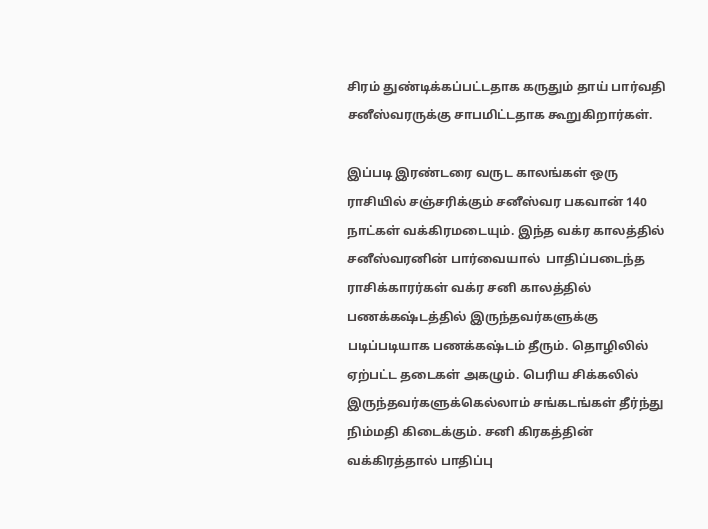சிரம் துண்டிக்கப்பட்டதாக கருதும் தாய் பார்வதி சனீஸ்வரருக்கு சாபமிட்டதாக கூறுகிறார்கள்.

இப்படி இரண்டரை வருட காலங்கள் ஒரு ராசியில் சஞ்சரிக்கும் சனீஸ்வர பகவான் 140 நாட்கள் வக்கிரமடையும். இந்த வக்ர காலத்தில்  சனீஸ்வரனின் பார்வையால்  பாதிப்படைந்த ராசிக்காரர்கள் வக்ர சனி காலத்தில் பணக்கஷ்டத்தில் இருந்தவர்களுக்கு படிப்படியாக பணக்கஷ்டம் தீரும். தொழிலில் ஏற்பட்ட தடைகள் அகழும். பெரிய சிக்கலில் இருந்தவர்களுக்கெல்லாம் சங்கடங்கள் தீர்ந்து நிம்மதி கிடைக்கும். சனி கிரகத்தின் வக்கிரத்தால் பாதிப்பு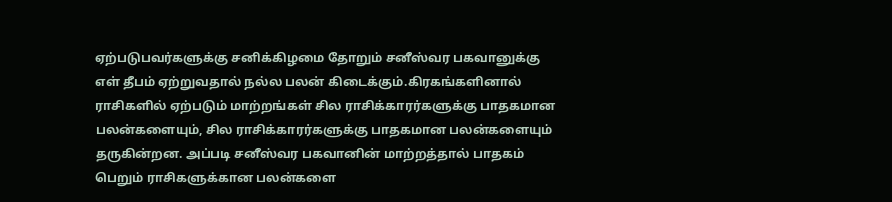ஏற்படுபவர்களுக்கு சனிக்கிழமை தோறும் சனீஸ்வர பகவானுக்கு எள் தீபம் ஏற்றுவதால் நல்ல பலன் கிடைக்கும்.கிரகங்களினால் ராசிகளில் ஏற்படும் மாற்றங்கள் சில ராசிக்காரர்களுக்கு பாதகமான பலன்களையும், சில ராசிக்காரர்களுக்கு பாதகமான பலன்களையும் தருகின்றன. அப்படி சனீஸ்வர பகவானின் மாற்றத்தால் பாதகம் பெறும் ராசிகளுக்கான பலன்களை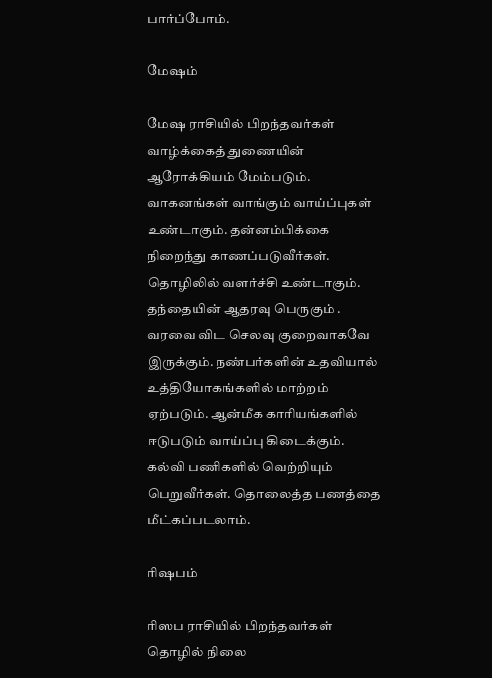பார்ப்போம்.

மேஷம்

மேஷ ராசியில் பிறந்தவர்கள் வாழ்க்கைத் துணையின் ஆரோக்கியம் மேம்படும். வாகனங்கள் வாங்கும் வாய்ப்புகள் உண்டாகும். தன்னம்பிக்கை நிறைந்து காணப்படுவீர்கள். தொழிலில் வளர்ச்சி உண்டாகும். தந்தையின் ஆதரவு பெருகும் . வரவை விட செலவு குறைவாகவே இருக்கும். நண்பர்களின் உதவியால் உத்தியோகங்களில் மாற்றம் ஏற்படும். ஆன்மீக காரியங்களில் ஈடுபடும் வாய்ப்பு கிடைக்கும். கல்வி பணிகளில் வெற்றியும் பெறுவீர்கள். தொலைத்த பணத்தை மீட்கப்படலாம்.

ரிஷபம்

ரிஸப ராசியில் பிறந்தவர்கள் தொழில் நிலை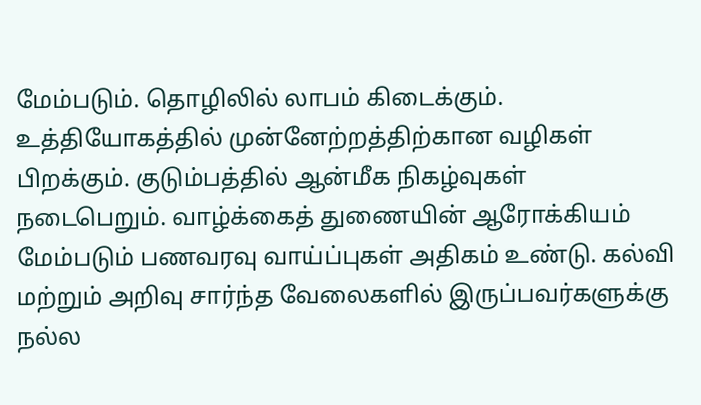மேம்படும். தொழிலில் லாபம் கிடைக்கும். உத்தியோகத்தில் முன்னேற்றத்திற்கான வழிகள் பிறக்கும். குடும்பத்தில் ஆன்மீக நிகழ்வுகள் நடைபெறும். வாழ்க்கைத் துணையின் ஆரோக்கியம் மேம்படும் பணவரவு வாய்ப்புகள் அதிகம் உண்டு. கல்வி மற்றும் அறிவு சார்ந்த வேலைகளில் இருப்பவர்களுக்கு நல்ல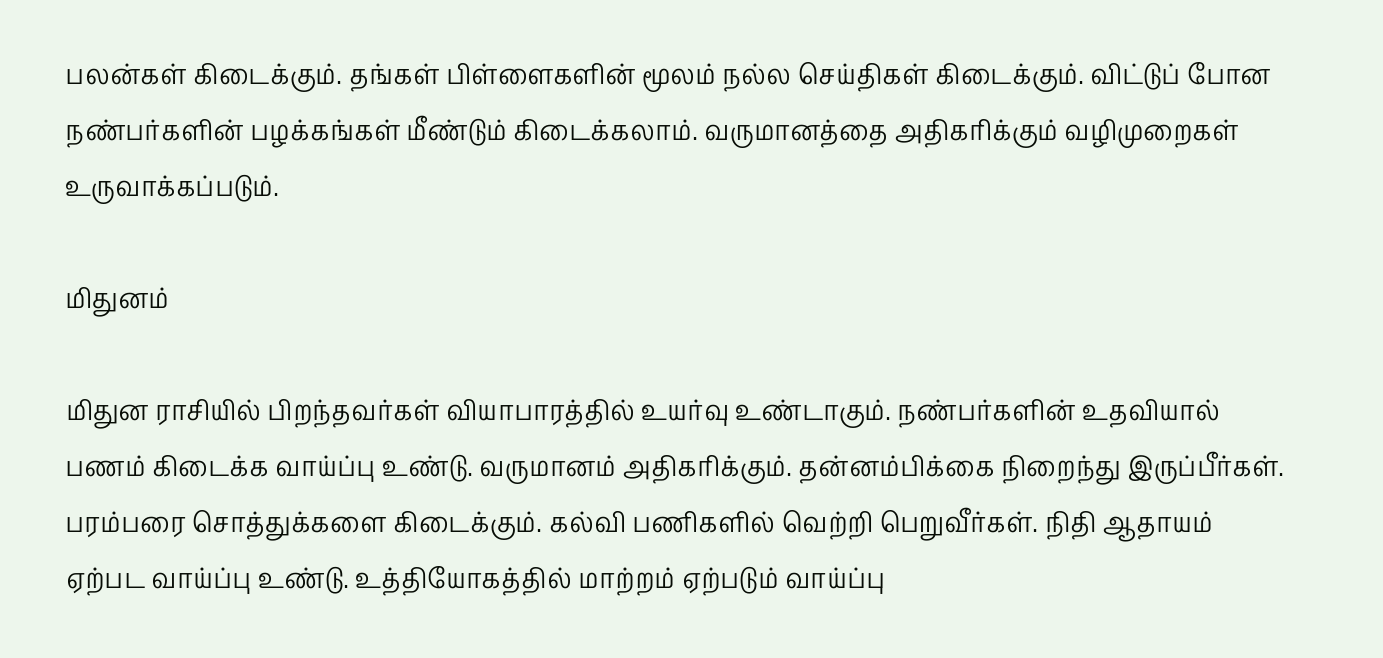பலன்கள் கிடைக்கும். தங்கள் பிள்ளைகளின் மூலம் நல்ல செய்திகள் கிடைக்கும். விட்டுப் போன நண்பர்களின் பழக்கங்கள் மீண்டும் கிடைக்கலாம். வருமானத்தை அதிகரிக்கும் வழிமுறைகள் உருவாக்கப்படும்.

மிதுனம்

மிதுன ராசியில் பிறந்தவர்கள் வியாபாரத்தில் உயர்வு உண்டாகும். நண்பர்களின் உதவியால் பணம் கிடைக்க வாய்ப்பு உண்டு. வருமானம் அதிகரிக்கும். தன்னம்பிக்கை நிறைந்து இருப்பீர்கள். பரம்பரை சொத்துக்களை கிடைக்கும். கல்வி பணிகளில் வெற்றி பெறுவீர்கள். நிதி ஆதாயம் ஏற்பட வாய்ப்பு உண்டு. உத்தியோகத்தில் மாற்றம் ஏற்படும் வாய்ப்பு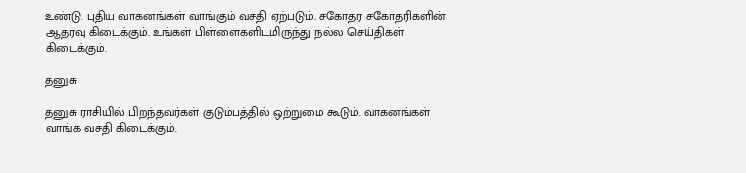உண்டு. புதிய வாகனங்கள் வாங்கும் வசதி ஏற்படும். சகோதர சகோதரிகளின் ஆதரவு கிடைக்கும். உங்கள் பிள்ளைகளிடமிருந்து நல்ல செய்திகள் கிடைக்கும்.

தனுசு

தனுசு ராசியில் பிறந்தவர்கள் குடும்பத்தில் ஒற்றுமை கூடும். வாகனங்கள் வாங்க வசதி கிடைக்கும்.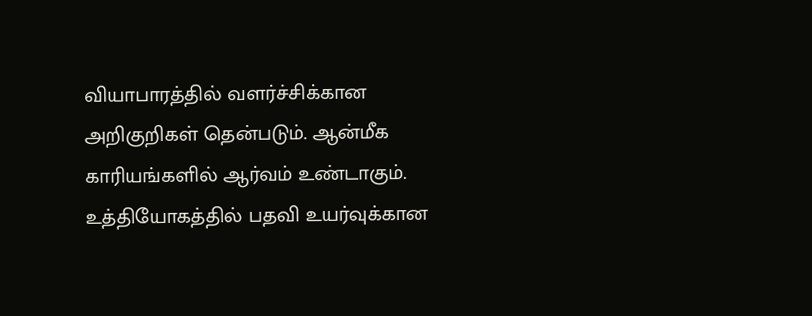வியாபாரத்தில் வளர்ச்சிக்கான அறிகுறிகள் தென்படும். ஆன்மீக காரியங்களில் ஆர்வம் உண்டாகும். உத்தியோகத்தில் பதவி உயர்வுக்கான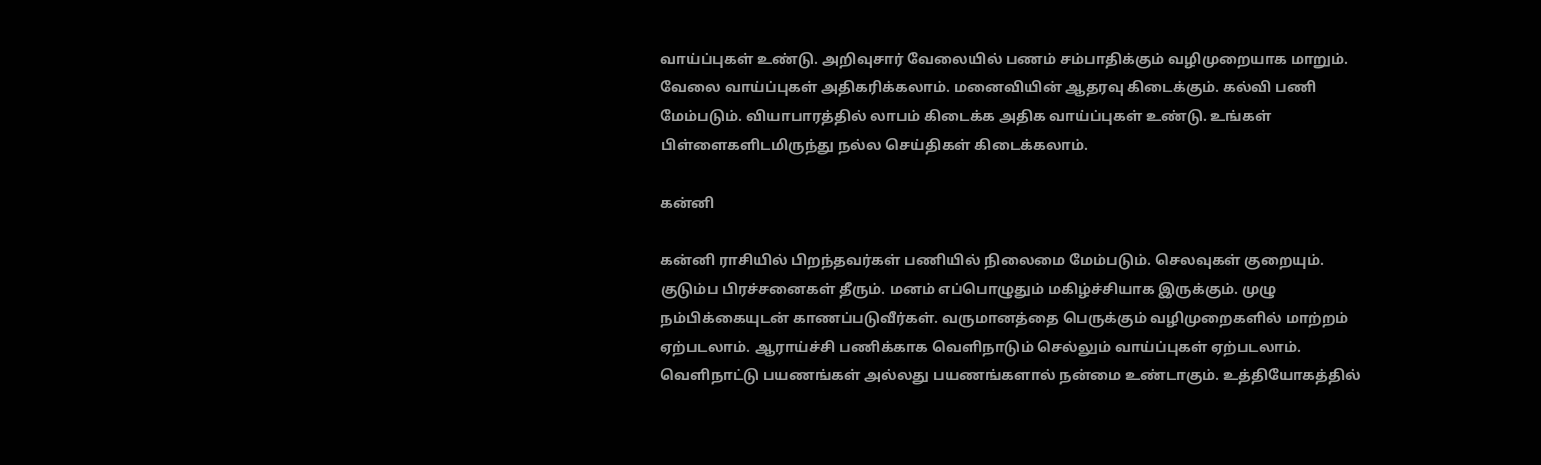வாய்ப்புகள் உண்டு. அறிவுசார் வேலையில் பணம் சம்பாதிக்கும் வழிமுறையாக மாறும். வேலை வாய்ப்புகள் அதிகரிக்கலாம். மனைவியின் ஆதரவு கிடைக்கும். கல்வி பணி மேம்படும். வியாபாரத்தில் லாபம் கிடைக்க அதிக வாய்ப்புகள் உண்டு. உங்கள் பிள்ளைகளிடமிருந்து நல்ல செய்திகள் கிடைக்கலாம்.

கன்னி

கன்னி ராசியில் பிறந்தவர்கள் பணியில் நிலைமை மேம்படும். செலவுகள் குறையும். குடும்ப பிரச்சனைகள் தீரும். மனம் எப்பொழுதும் மகிழ்ச்சியாக இருக்கும். முழு நம்பிக்கையுடன் காணப்படுவீர்கள். வருமானத்தை பெருக்கும் வழிமுறைகளில் மாற்றம் ஏற்படலாம். ஆராய்ச்சி பணிக்காக வெளிநாடும் செல்லும் வாய்ப்புகள் ஏற்படலாம். வெளிநாட்டு பயணங்கள் அல்லது பயணங்களால் நன்மை உண்டாகும். உத்தியோகத்தில்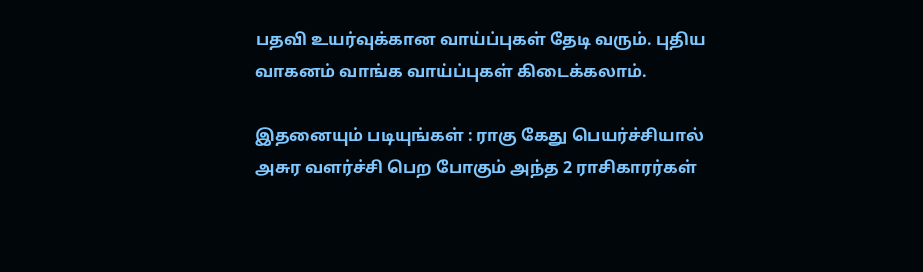பதவி உயர்வுக்கான வாய்ப்புகள் தேடி வரும். புதிய வாகனம் வாங்க வாய்ப்புகள் கிடைக்கலாம்.

இதனையும் படியுங்கள் : ராகு கேது பெயர்ச்சியால் அசுர வளர்ச்சி பெற போகும் அந்த 2 ராசிகாரர்கள்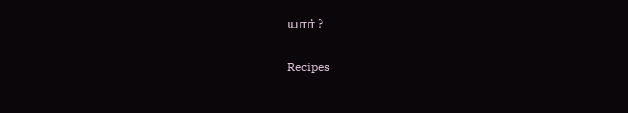யார் ?

Recipes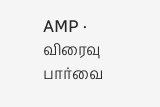AMP · விரைவு பார்வை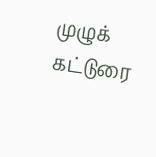முழுக் கட்டுரை